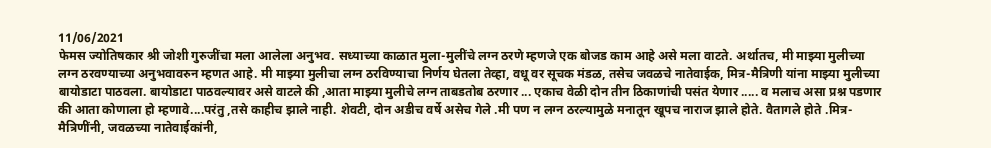11/06/2021
फेमस ज्योतिषकार श्री जोशी गुरुजींचा मला आलेला अनुभव. सध्याच्या काळात मुला-मुलींचे लग्न ठरणे म्हणजे एक बोजड काम आहे असे मला वाटते. अर्थातच, मी माझ्या मुलीच्या लग्न ठरवण्याच्या अनुभवावरुन म्हणत आहे. मी माझ्या मुलीचा लग्न ठरविण्याचा निर्णय घेतला तेव्हा, वधू वर सूचक मंडळ, तसेच जवळचे नातेवाईक, मित्र-मैत्रिणी यांना माझ्या मुलीच्या बायोडाटा पाठवला. बायोडाटा पाठवल्यावर असे वाटले की ,आता माझ्या मुलीचे लग्न ताबडतोब ठरणार ... एकाच वेळी दोन तीन ठिकाणांची पसंत येणार ..... व मलाच असा प्रश्न पडणार की आता कोणाला हो म्हणावे....परंतु ,तसे काहीच झाले नाही. शेवटी, दोन अडीच वर्षे असेच गेले .मी पण न लग्न ठरल्यामुळे मनातून खूपच नाराज झाले होते. वैतागले होते .मित्र-मैत्रिणींनी, जवळच्या नातेवाईकांनी,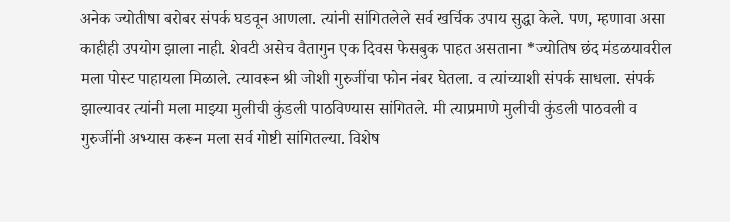अनेक ज्योतीषा बरोबर संपर्क घडवून आणला. त्यांनी सांगितलेले सर्व खर्चिक उपाय सुद्धा केले. पण, म्हणावा असा काहीही उपयोग झाला नाही. शेवटी असेच वैतागुन एक दिवस फेसबुक पाहत असताना *ज्योतिष छंद मंडळयावरील मला पोस्ट पाहायला मिळाले. त्यावरून श्री जोशी गुरुजींचा फोन नंबर घेतला. व त्यांच्याशी संपर्क साधला. संपर्क झाल्यावर त्यांनी मला माझ्या मुलीची कुंडली पाठविण्यास सांगितले. मी त्याप्रमाणे मुलीची कुंडली पाठवली व गुरुजींनी अभ्यास करून मला सर्व गोष्टी सांगितल्या. विशेष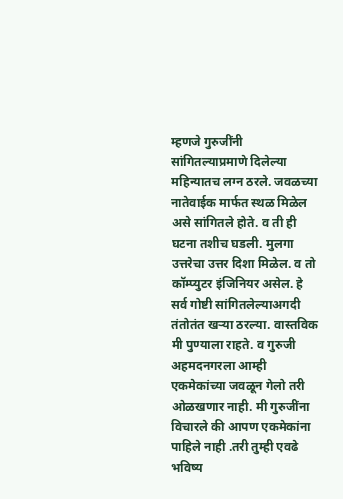म्हणजे गुरुजींनी सांगितल्याप्रमाणे दिलेल्या महिन्यातच लग्न ठरले. जवळच्या नातेवाईक मार्फत स्थळ मिळेल असे सांगितले होते. व ती ही घटना तशीच घडली. मुलगा उत्तरेचा उत्तर दिशा मिळेल. व तो कॉम्प्युटर इंजिनियर असेल. हे सर्व गोष्टी सांगितलेल्याअगदी तंतोतंत खऱ्या ठरल्या. वास्तविक मी पुण्याला राहते. व गुरुजी अहमदनगरला आम्ही एकमेकांच्या जवळून गेलो तरी ओळखणार नाही. मी गुरुजींना विचारले की आपण एकमेकांना पाहिले नाही .तरी तुम्ही एवढे भविष्य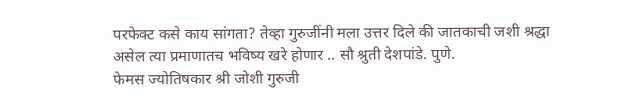परफेक्ट कसे काय सांगता? तेव्हा गुरुजींनी मला उत्तर दिले की जातकाची जशी श्रद्धा असेल त्या प्रमाणातच भविष्य खरे होणार .. सौ श्रुती देशपांडे. पुणे.
फेमस ज्योतिषकार श्री जोशी गुरुजी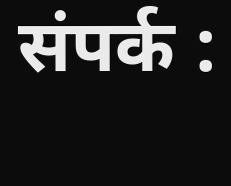संपर्क :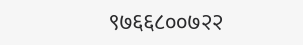९७६६८००७२२